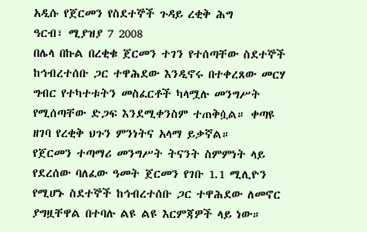አዲሱ የጀርመን የስደተኞች ጉዳይ ረቂቅ ሕግ
ዓርብ፣ ሚያዝያ 7 2008
በሌላ በኩል በረቂቁ ጀርመን ተገን የተሰጣቸው ስደተኞች ከኅብረተሰቡ ጋር ተዋሕደው እንዲኖሩ በተቀረጸው መርሃ ግብር የተካተቱትን መስፈርቶች ካላሟሉ መንግሥት የሚሰጣቸው ድጋፍ እንደሚቀንስም ተጠቅሷል። ቀጣዩ ዘገባ የረቂቅ ህጉን ምንነትና አላማ ይቃኛል።
የጀርመን ተጣማሪ መንግሥት ትናንት ስምምነት ላይ የደረሰው ባለፈው ዓመት ጀርመን የገቡ 1.1 ሚሊዮን የሚሆኑ ስደተኞች ከኅብረተሰቡ ጋር ተዋሕደው ለመኖር ያግዟቸዋል በተባሉ ልዩ ልዩ እርምጃዎች ላይ ነው።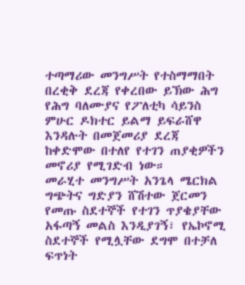ተጣማሪው መንግሥት የተስማማበት በረቂቅ ደረጃ የቀረበው ይኽው ሕግ የሕግ ባለሙያና የፖለቲካ ሳይንስ ምሁር ዶክተር ይልማ ይፍራሸዋ እንዳሉት በመጀመሪያ ደረጃ ከቀድሞው በተለየ የተገን ጠያቂዎችን መኖሪያ የሚገድብ ነው።
መራሂተ መንግሥት አንጌላ ሜርክል ግጭትና ግድያን ሸሽተው ጀርመን የመጡ ስደተኞች የተገን ጥያቄያቸው አፋጣኝ መልስ እንዲያገኝ፣ የኤኮኖሚ ስደተኞች የሚሏቸው ደግሞ በተቻለ ፍጥነት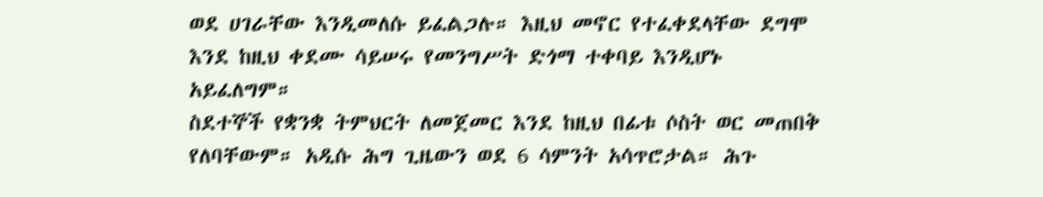ወደ ሀገራቸው እንዲመለሱ ይፈልጋሉ። እዚህ መኖር የተፈቀደላቸው ደግሞ እንደ ከዚህ ቀደሙ ሳይሠሩ የመንግሥት ድጎማ ተቀባይ እንዲሆኑ አይፈለግም።
ስደተኞች የቋንቋ ትምህርት ለመጀመር እንደ ከዚህ በፊቱ ሶስት ወር መጠበቅ የለባቸውም። አዲሱ ሕግ ጊዜውን ወደ 6 ሳምንት አሳጥሮታል። ሕጉ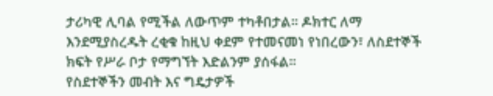ታሪካዊ ሊባል የሚችል ለውጥም ተካቶበታል። ዶክተር ለማ እንደሚያስረዱት ረቂቁ ከዚህ ቀደም የተመናመነ የነበረውን፣ ለስደተኞች ክፍት የሥራ ቦታ የማግኘት እድልንም ያሰፋል።
የስደተኞችን መብት እና ግዴታዎች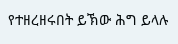የተዘረዘሩበት ይኽው ሕግ ይላሉ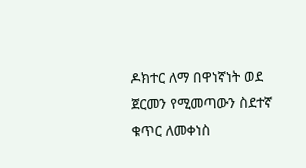ዶክተር ለማ በዋነኛነት ወደ ጀርመን የሚመጣውን ስደተኛ ቁጥር ለመቀነስ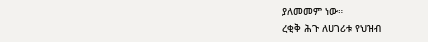ያለመመም ነው።
ረቂቅ ሕጉ ለሀገሪቱ የህዝብ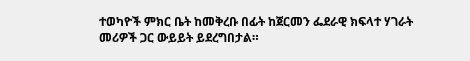ተወካዮች ምክር ቤት ከመቅረቡ በፊት ከጀርመን ፌደራዊ ክፍላተ ሃገራት መሪዎች ጋር ውይይት ይደረግበታል።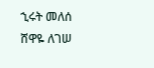ኂሩት መለሰ
ሸዋዬ ለገሠ